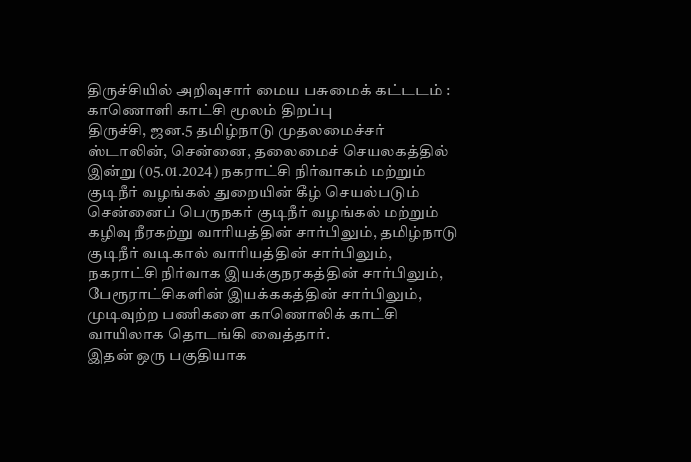திருச்சியில் அறிவுசார் மைய பசுமைக் கட்டடம் : காணொளி காட்சி மூலம் திறப்பு
திருச்சி, ஜன.5 தமிழ்நாடு முதலமைச்சர் ஸ்டாலின், சென்னை, தலைமைச் செயலகத்தில் இன்று (05.01.2024) நகராட்சி நிர்வாகம் மற்றும் குடிநீர் வழங்கல் துறையின் கீழ் செயல்படும் சென்னைப் பெருநகர் குடிநீர் வழங்கல் மற்றும் கழிவு நீரகற்று வாரியத்தின் சார்பிலும், தமிழ்நாடு குடிநீர் வடிகால் வாரியத்தின் சார்பிலும், நகராட்சி நிர்வாக இயக்குநரகத்தின் சார்பிலும், பேரூராட்சிகளின் இயக்ககத்தின் சார்பிலும், முடிவுற்ற பணிகளை காணொலிக் காட்சி வாயிலாக தொடங்கி வைத்தார்.
இதன் ஒரு பகுதியாக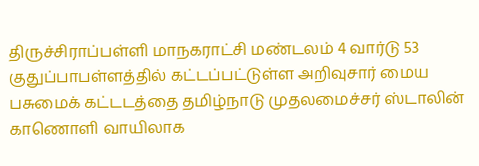திருச்சிராப்பள்ளி மாநகராட்சி மண்டலம் 4 வார்டு 53 குதுப்பாபள்ளத்தில் கட்டப்பட்டுள்ள அறிவுசார் மைய பசுமைக் கட்டடத்தை தமிழ்நாடு முதலமைச்சர் ஸ்டாலின் காணொளி வாயிலாக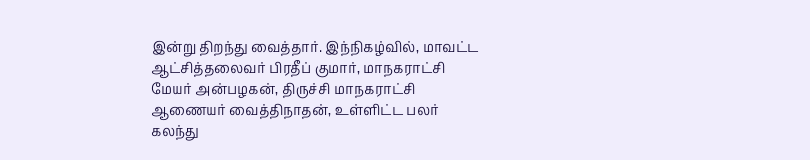இன்று திறந்து வைத்தார். இந்நிகழ்வில், மாவட்ட ஆட்சித்தலைவர் பிரதீப் குமார், மாநகராட்சி மேயர் அன்பழகன், திருச்சி மாநகராட்சி ஆணையர் வைத்திநாதன், உள்ளிட்ட பலர் கலந்து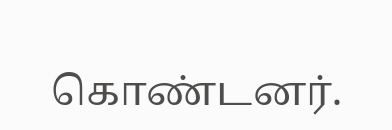கொண்டனர்.